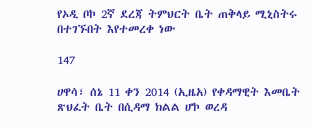የኦዲ ቦኮ 2ኛ ደረጃ ትምህርት ቤት ጠቅላይ ሚኒስትሩ በተገኙበት እየተመረቀ ነው

147

ሀዋሳ፣ ሰኔ 11 ቀን 2014 (ኢዜአ) የቀዳማዊት እመቤት ጽህፈት ቤት በሲዳማ ክልል ሆኮ ወረዳ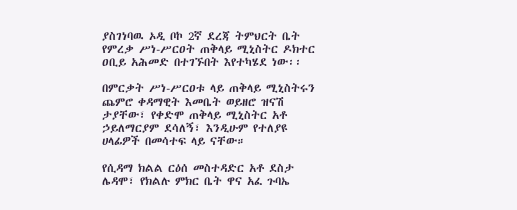ያስገነባዉ ኦዲ ቦኮ 2ኛ ደረጃ ትምህርት ቤት የምረቃ ሥነ-ሥርዐት ጠቅላይ ሚኒስትር ዶክተር ዐቢይ አሕመድ በተገኙበት እየተካሄደ ነው፡፡

በምርቃት ሥነ-ሥርዐቱ ላይ ጠቅላይ ሚኒስትሩን ጨምሮ ቀዳማዊት እመቤት ወይዘሮ ዝናሽ ታያቸው፣ የቀድሞ ጠቅላይ ሚኒስትር አቶ ኃይለማርያም ደሳለኝ፣ እንዲሁም የተለያዩ ሀላፊዎች በመሳተፍ ላይ ናቸው።

የሲዳማ ክልል ርዕሰ መስተዳድር አቶ ደስታ ሌዳሞ፣ የክልሉ ምክር ቤት ዋና አፈ ጉባኤ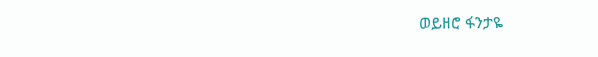ወይዘሮ ፋንታዬ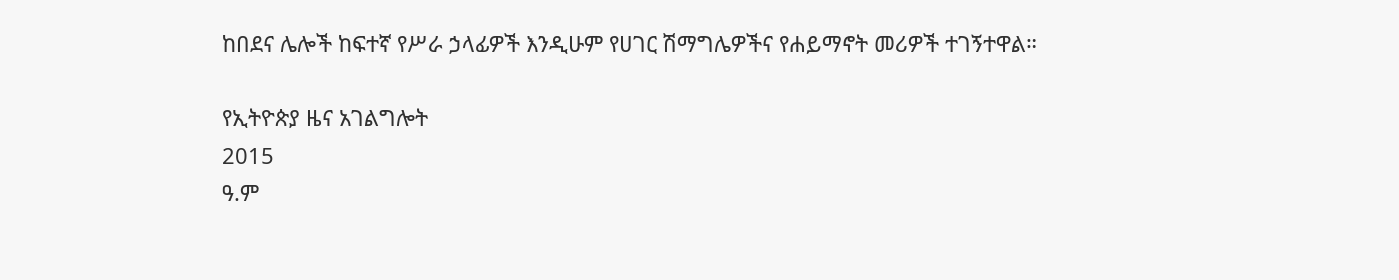ከበደና ሌሎች ከፍተኛ የሥራ ኃላፊዎች እንዲሁም የሀገር ሽማግሌዎችና የሐይማኖት መሪዎች ተገኝተዋል።

የኢትዮጵያ ዜና አገልግሎት
2015
ዓ.ም